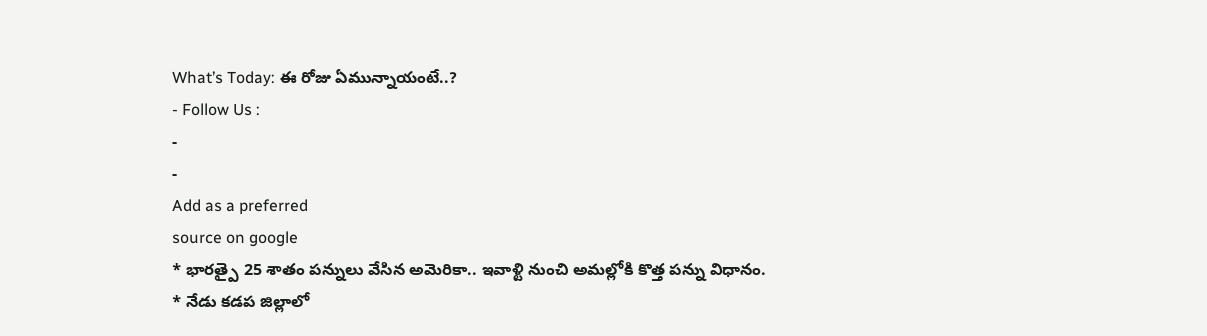What’s Today: ఈ రోజు ఏమున్నాయంటే..?
- Follow Us :
-
-
Add as a preferred
source on google
* భారత్పై 25 శాతం పన్నులు వేసిన అమెరికా.. ఇవాళ్టి నుంచి అమల్లోకి కొత్త పన్ను విధానం.
* నేడు కడప జిల్లాలో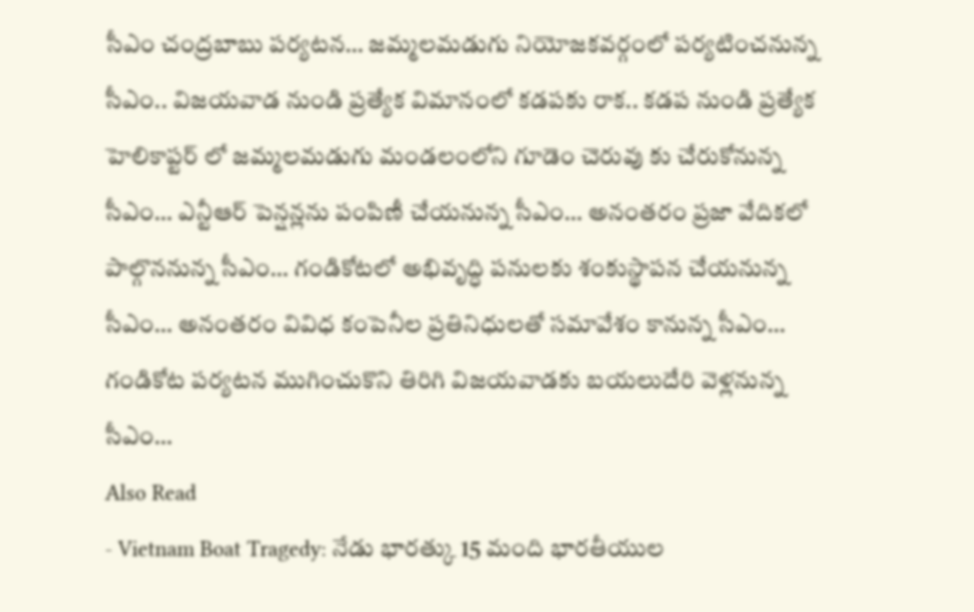సీఎం చంద్రబాబు పర్యటన… జమ్మలమడుగు నియోజకవర్గంలో పర్యటించనున్న సీఎం.. విజయవాడ నుండి ప్రత్యేక విమానంలో కడపకు రాక.. కడప నుండి ప్రత్యేక హెలికాప్టర్ లో జమ్మలమడుగు మండలంలోని గూడెం చెరువు కు చేరుకోనున్న సీఎం… ఎన్టీఆర్ పెన్షన్లను పంపిణీ చేయనున్న సీఎం… అనంతరం ప్రజా వేదికలో పాల్గొననున్న సీఎం… గండికోటలో అభివృద్ధి పనులకు శంకుస్థాపన చేయనున్న సీఎం… అనంతరం వివిధ కంపెనీల ప్రతినిధులతో సమావేశం కానున్న సీఎం… గండికోట పర్యటన ముగించుకొని తిరిగి విజయవాడకు బయలుదేరి వెళ్లనున్న సీఎం…
Also Read
- Vietnam Boat Tragedy: నేడు భారత్కు 15 మంది భారతీయుల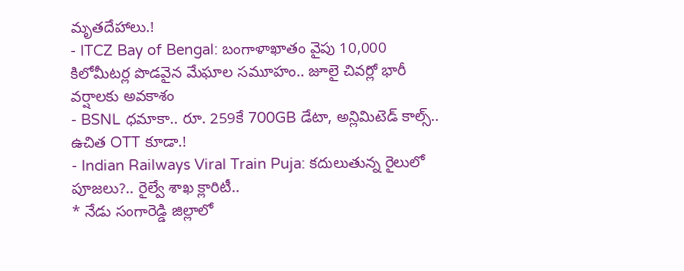మృతదేహాలు.!
- ITCZ Bay of Bengal: బంగాళాఖాతం వైపు 10,000 కిలోమీటర్ల పొడవైన మేఘాల సమూహం.. జూలై చివర్లో భారీ వర్షాలకు అవకాశం
- BSNL ధమాకా.. రూ. 259కే 700GB డేటా, అన్లిమిటెడ్ కాల్స్.. ఉచిత OTT కూడా.!
- Indian Railways Viral Train Puja: కదులుతున్న రైలులో పూజలు?.. రైల్వే శాఖ క్లారిటీ..
* నేడు సంగారెడ్డి జిల్లాలో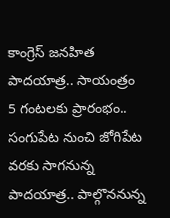కాంగ్రెస్ జనహిత పాదయాత్ర.. సాయంత్రం 5 గంటలకు ప్రారంభం.. సంగుపేట నుంచి జోగిపేట వరకు సాగనున్న పాదయాత్ర.. పాల్గొననున్న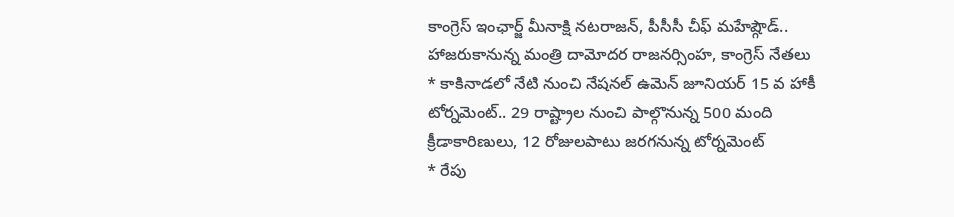కాంగ్రెస్ ఇంఛార్జ్ మీనాక్షి నటరాజన్, పీసీసీ చీఫ్ మహేష్గౌడ్.. హాజరుకానున్న మంత్రి దామోదర రాజనర్సింహ, కాంగ్రెస్ నేతలు
* కాకినాడలో నేటి నుంచి నేషనల్ ఉమెన్ జూనియర్ 15 వ హాకీ టోర్నమెంట్.. 29 రాష్ట్రాల నుంచి పాల్గొనున్న 500 మంది క్రీడాకారిణులు, 12 రోజులపాటు జరగనున్న టోర్నమెంట్
* రేపు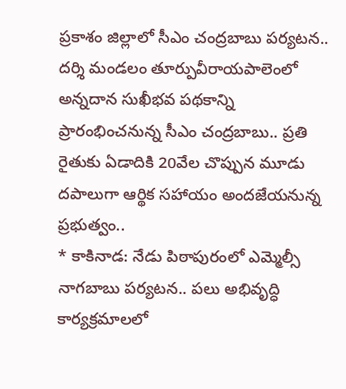ప్రకాశం జిల్లాలో సీఎం చంద్రబాబు పర్యటన.. దర్శి మండలం తూర్పువీరాయపాలెంలో అన్నదాన సుఖీభవ పథకాన్ని ప్రారంభించనున్న సీఎం చంద్రబాబు.. ప్రతి రైతుకు ఏడాదికి 20వేల చొప్పున మూడు దపాలుగా ఆర్థిక సహాయం అందజేయనున్న ప్రభుత్వం..
* కాకినాడ: నేడు పిఠాపురంలో ఎమ్మెల్సీ నాగబాబు పర్యటన.. పలు అభివృద్ధి కార్యక్రమాలలో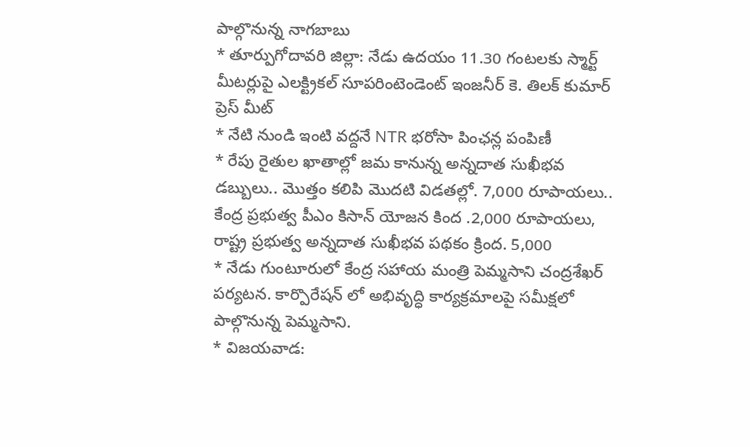పాల్గొనున్న నాగబాబు
* తూర్పుగోదావరి జిల్లా: నేడు ఉదయం 11.30 గంటలకు స్మార్ట్ మీటర్లుపై ఎలక్ట్రికల్ సూపరింటెండెంట్ ఇంజనీర్ కె. తిలక్ కుమార్ ప్రెస్ మీట్
* నేటి నుండి ఇంటి వద్దనే NTR భరోసా పింఛన్ల పంపిణీ
* రేపు రైతుల ఖాతాల్లో జమ కానున్న అన్నదాత సుఖీభవ డబ్బులు.. మొత్తం కలిపి మొదటి విడతల్లో. 7,000 రూపాయలు.. కేంద్ర ప్రభుత్వ పీఎం కిసాన్ యోజన కింద .2,000 రూపాయలు, రాష్ట్ర ప్రభుత్వ అన్నదాత సుఖీభవ పథకం క్రింద. 5,000
* నేడు గుంటూరులో కేంద్ర సహాయ మంత్రి పెమ్మసాని చంద్రశేఖర్ పర్యటన. కార్పొరేషన్ లో అభివృద్ధి కార్యక్రమాలపై సమీక్షలో పాల్గొనున్న పెమ్మసాని.
* విజయవాడ: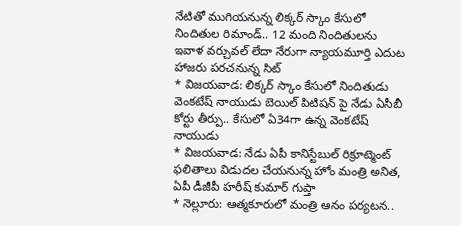నేటితో ముగియనున్న లిక్కర్ స్కాం కేసులో నిందితుల రిమాండ్.. 12 మంది నిందితులను ఇవాళ వర్చువల్ లేదా నేరుగా న్యాయమూర్తి ఎదుట హాజరు పరచనున్న సిట్
* విజయవాడ: లిక్కర్ స్కాం కేసులో నిందితుడు వెంకటేష్ నాయుడు బెయిల్ పిటిషన్ పై నేడు ఏసీబీ కోర్టు తీర్పు.. కేసులో ఏ34గా ఉన్న వెంకటేష్ నాయుడు
* విజయవాడ: నేడు ఏపీ కానిస్టేబుల్ రిక్రూట్మెంట్ ఫలితాలు విడుదల చేయనున్న హోం మంత్రి అనిత, ఏపీ డీజీపీ హరీష్ కుమార్ గుప్తా
* నెల్లూరు: ఆత్మకూరులో మంత్రి ఆనం పర్యటన..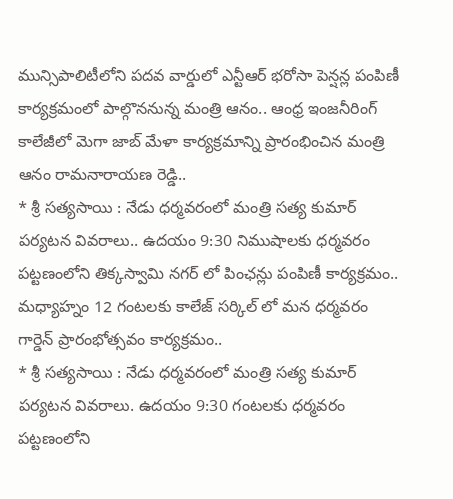మున్సిపాలిటీలోని పదవ వార్డులో ఎన్టీఆర్ భరోసా పెన్షన్ల పంపిణీ కార్యక్రమంలో పాల్గొననున్న మంత్రి ఆనం.. ఆంధ్ర ఇంజనీరింగ్ కాలేజీలో మెగా జాబ్ మేళా కార్యక్రమాన్ని ప్రారంభించిన మంత్రి ఆనం రామనారాయణ రెడ్డి..
* శ్రీ సత్యసాయి : నేడు ధర్మవరంలో మంత్రి సత్య కుమార్ పర్యటన వివరాలు.. ఉదయం 9:30 నిముషాలకు ధర్మవరం పట్టణంలోని తిక్కస్వామి నగర్ లో పింఛన్లు పంపిణీ కార్యక్రమం.. మధ్యాహ్నం 12 గంటలకు కాలేజ్ సర్కిల్ లో మన ధర్మవరం గార్డెన్ ప్రారంభోత్సవం కార్యక్రమం..
* శ్రీ సత్యసాయి : నేడు ధర్మవరంలో మంత్రి సత్య కుమార్ పర్యటన వివరాలు. ఉదయం 9:30 గంటలకు ధర్మవరం పట్టణంలోని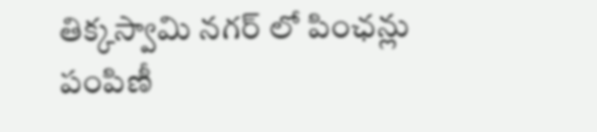తిక్కస్వామి నగర్ లో పింఛన్లు పంపిణీ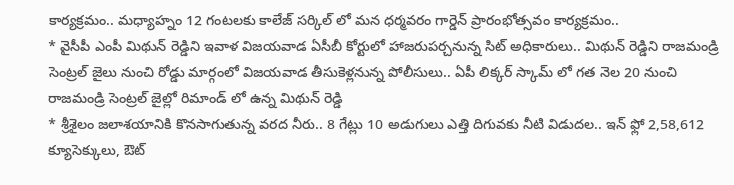కార్యక్రమం.. మధ్యాహ్నం 12 గంటలకు కాలేజ్ సర్కిల్ లో మన ధర్మవరం గార్డెన్ ప్రారంభోత్సవం కార్యక్రమం..
* వైసీపీ ఎంపీ మిథున్ రెడ్డిని ఇవాళ విజయవాడ ఏసీబీ కోర్టులో హాజరుపర్చనున్న సిట్ అధికారులు.. మిథున్ రెడ్డిని రాజమండ్రి సెంట్రల్ జైలు నుంచి రోడ్డు మార్గంలో విజయవాడ తీసుకెళ్లనున్న పోలీసులు.. ఏపీ లిక్కర్ స్కామ్ లో గత నెల 20 నుంచి రాజమండ్రి సెంట్రల్ జైల్లో రిమాండ్ లో ఉన్న మిథున్ రెడ్డి
* శ్రీశైలం జలాశయానికి కొనసాగుతున్న వరద నీరు.. 8 గేట్లు 10 అడుగులు ఎత్తి దిగువకు నీటి విడుదల.. ఇన్ ఫ్లో 2,58,612 క్యూసెక్కులు, ఔట్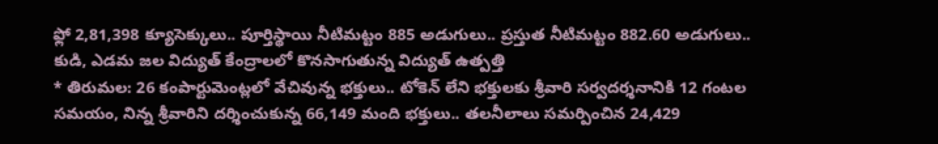ఫ్లో 2,81,398 క్యూసెక్కులు.. పూర్తిస్థాయి నీటిమట్టం 885 అడుగులు.. ప్రస్తుత నీటిమట్టం 882.60 అడుగులు.. కుడి, ఎడమ జల విద్యుత్ కేంద్రాలలో కొనసాగుతున్న విద్యుత్ ఉత్పత్తి
* తిరుమల: 26 కంపార్టుమెంట్లలో వేచివున్న భక్తులు.. టోకెన్ లేని భక్తులకు శ్రీవారి సర్వదర్శనానికి 12 గంటల సమయం, నిన్న శ్రీవారిని దర్శించుకున్న 66,149 మంది భక్తులు.. తలనీలాలు సమర్పించిన 24,429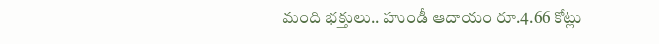మంది భక్తులు.. హుండీ ఆదాయం రూ.4.66 కోట్లు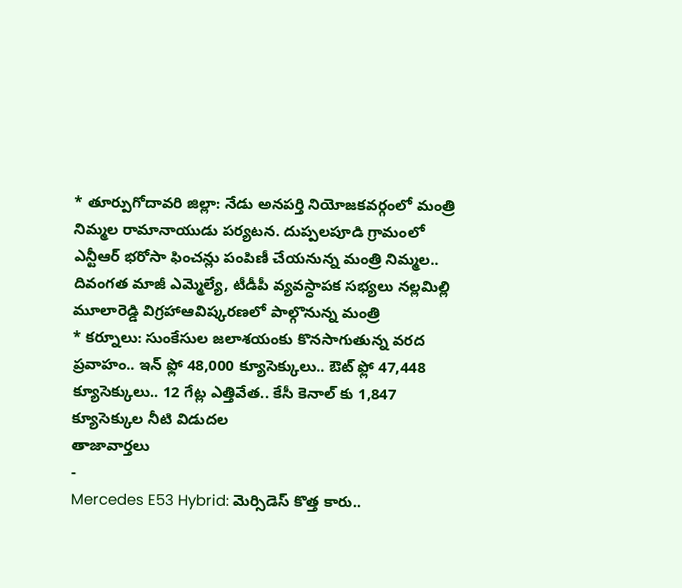* తూర్పుగోదావరి జిల్లా: నేడు అనపర్తి నియోజకవర్గంలో మంత్రి నిమ్మల రామానాయుడు పర్యటన. దుప్పలపూడి గ్రామంలో ఎన్టీఆర్ భరోసా ఫించన్లు పంపిణీ చేయనున్న మంత్రి నిమ్మల.. దివంగత మాజీ ఎమ్మెల్యే, టీడీపీ వ్యవస్ధాపక సభ్యలు నల్లమిల్లి మూలారెడ్డి విగ్రహాఆవిష్కరణలో పాల్గొనున్న మంత్రి
* కర్నూలు: సుంకేసుల జలాశయంకు కొనసాగుతున్న వరద ప్రవాహం.. ఇన్ ఫ్లో 48,000 క్యూసెక్కులు.. ఔట్ ఫ్లో 47,448 క్యూసెక్కులు.. 12 గేట్ల ఎత్తివేత.. కేసీ కెనాల్ కు 1,847 క్యూసెక్కుల నీటి విడుదల
తాజావార్తలు
-
Mercedes E53 Hybrid: మెర్సిడెస్ కొత్త కారు..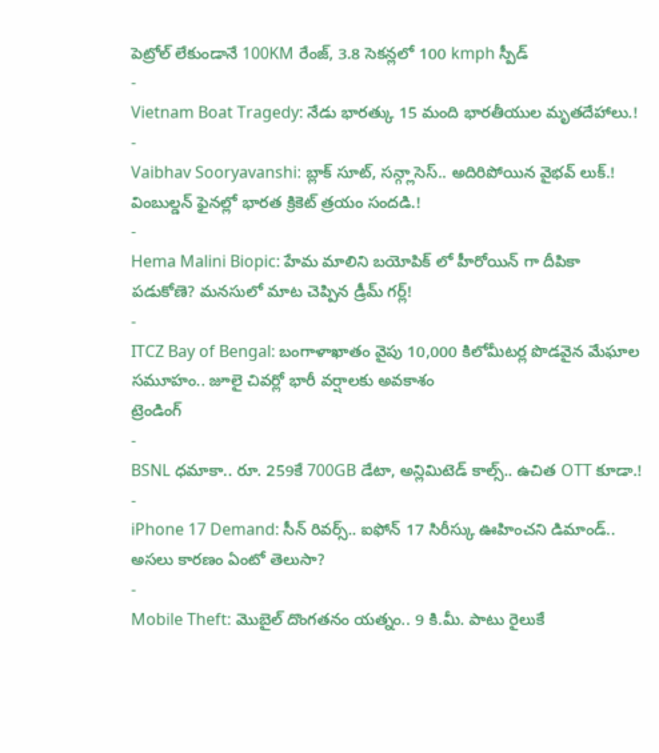పెట్రోల్ లేకుండానే 100KM రేంజ్, 3.8 సెకన్లలో 100 kmph స్పీడ్
-
Vietnam Boat Tragedy: నేడు భారత్కు 15 మంది భారతీయుల మృతదేహాలు.!
-
Vaibhav Sooryavanshi: బ్లాక్ సూట్, సన్గ్లాసెస్.. అదిరిపోయిన వైభవ్ లుక్.! వింబుల్డన్ ఫైనల్లో భారత క్రికెట్ త్రయం సందడి.!
-
Hema Malini Biopic: హేమ మాలిని బయోపిక్ లో హీరోయిన్ గా దీపికా పడుకోణె? మనసులో మాట చెప్పిన డ్రీమ్ గర్ల్!
-
ITCZ Bay of Bengal: బంగాళాఖాతం వైపు 10,000 కిలోమీటర్ల పొడవైన మేఘాల సమూహం.. జూలై చివర్లో భారీ వర్షాలకు అవకాశం
ట్రెండింగ్
-
BSNL ధమాకా.. రూ. 259కే 700GB డేటా, అన్లిమిటెడ్ కాల్స్.. ఉచిత OTT కూడా.!
-
iPhone 17 Demand: సీన్ రివర్స్.. ఐఫోన్ 17 సిరీస్కు ఊహించని డిమాండ్.. అసలు కారణం ఏంటో తెలుసా?
-
Mobile Theft: మొబైల్ దొంగతనం యత్నం.. 9 కి.మీ. పాటు రైలుకే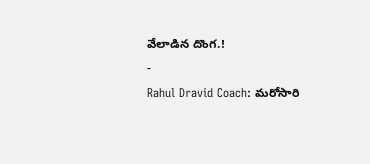వేలాడిన దొంగ.!
-
Rahul Dravid Coach: మరోసారి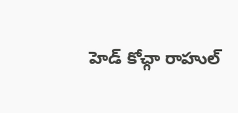హెడ్ కోచ్గా రాహుల్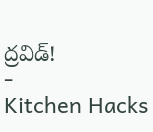ద్రవిడ్!
-
Kitchen Hacks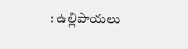: ఉల్లిపాయలు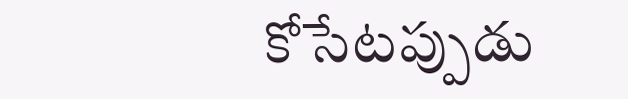కోసేటప్పుడు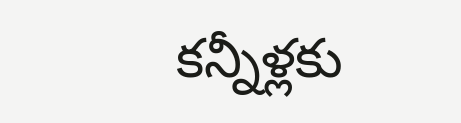కన్నీళ్లకు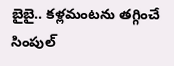బైబై.. కళ్లమంటను తగ్గించే సింపుల్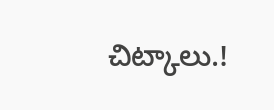చిట్కాలు.!